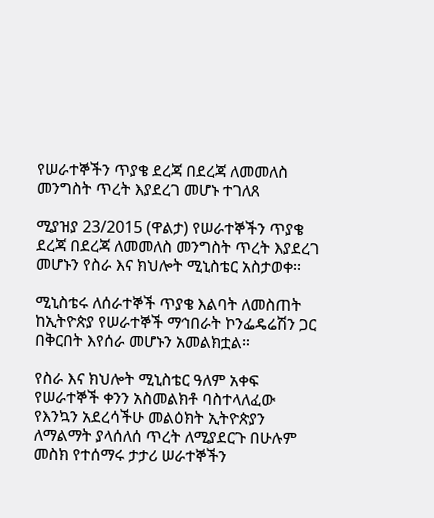የሠራተኞችን ጥያቄ ደረጃ በደረጃ ለመመለስ መንግስት ጥረት እያደረገ መሆኑ ተገለጸ

ሚያዝያ 23/2015 (ዋልታ) የሠራተኞችን ጥያቄ ደረጃ በደረጃ ለመመለስ መንግስት ጥረት እያደረገ መሆኑን የስራ እና ክህሎት ሚኒስቴር አስታወቀ፡፡

ሚኒስቴሩ ለሰራተኞች ጥያቄ እልባት ለመስጠት ከኢትዮጵያ የሠራተኞች ማኅበራት ኮንፌዴሬሽን ጋር በቅርበት እየሰራ መሆኑን አመልክቷል።

የስራ እና ክህሎት ሚኒስቴር ዓለም አቀፍ የሠራተኞች ቀንን አስመልክቶ ባስተላለፈው የእንኳን አደረሳችሁ መልዕክት ኢትዮጵያን ለማልማት ያላሰለሰ ጥረት ለሚያደርጉ በሁሉም መስክ የተሰማሩ ታታሪ ሠራተኞችን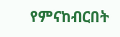የምናከብርበት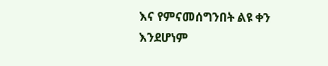እና የምናመሰግንበት ልዩ ቀን እንደሆነም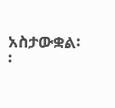አስታውቋል፡፡